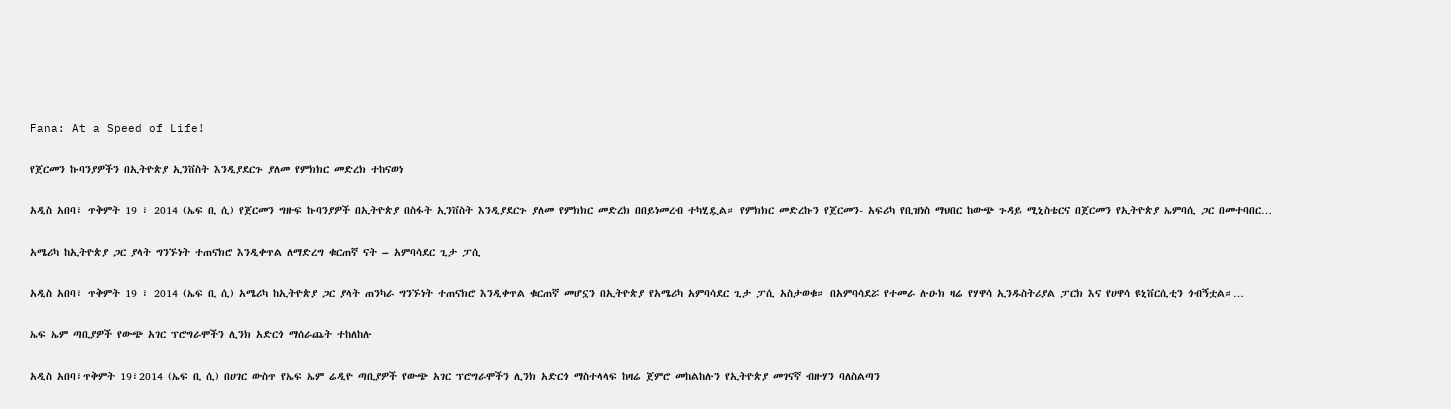Fana: At a Speed of Life!

የጀርመን ኩባንያዎችን በኢትዮጵያ ኢንቨስት እንዲያደርጉ ያለመ የምክክር መድረክ ተከናወነ

አዲስ አበባ፣ ጥቅምት 19 ፣ 2014 (ኤፍ ቢ ሲ) የጀርመን ግዙፍ ኩባንያዎች በኢትዮጵያ በስፋት ኢንቨስት እንዲያደርጉ ያለመ የምክክር መድረክ በበይነመረብ ተካሂዷል። የምክክር መድረኩን የጀርመን- አፍሪካ የቢዝነስ ማህበር ከውጭ ጉዳይ ሚኒስቴርና በጀርመን የኢትዮጵያ ኤምባሲ ጋር በመተባበር…

አሜሪካ ከኢትዮጵያ ጋር ያላት ግንኙነት ተጠናክሮ እንዲቀጥል ለማድረግ ቁርጠኛ ናት – አምባሳደር ጊታ ፓሲ

አዲስ አበባ፣ ጥቅምት 19 ፣ 2014 (ኤፍ ቢ ሲ) አሜሪካ ከኢትዮጵያ ጋር ያላት ጠንካራ ግንኙነት ተጠናክሮ እንዲቀጥል ቁርጠኛ መሆኗን በኢትዮጵያ የአሜሪካ አምባሳደር ጊታ ፓሲ አስታወቁ። በአምባሳደሯ የተመራ ሉዑክ ዛሬ የሃዋሳ ኢንዱስትሪያል ፓርክ እና የሀዋሳ ዩኒቨርሲቲን ጎብኝቷል።…

ኤፍ ኤም ጣቢያዎች የውጭ አገር ፕሮግራሞችን ሊንክ አድርጎ ማሰራጨት ተከለከሉ

አዲስ አበባ፣ጥቅምት 19፣2014 (ኤፍ ቢ ሲ) በሀገር ውስጥ የኤፍ ኤም ሬዲዮ ጣቢያዎች የውጭ አገር ፕሮግራሞችን ሊንክ አድርጎ ማስተላላፍ ከዛሬ ጀምሮ መከልከሉን የኢትዮጵያ መገናኛ ብዙሃን ባለስልጣን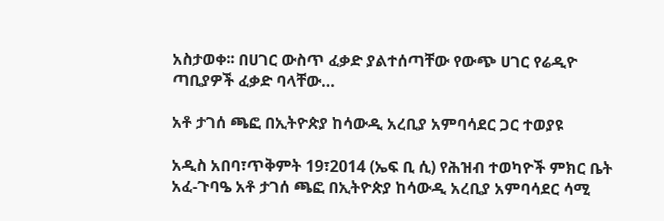አስታወቀ፡፡ በሀገር ውስጥ ፈቃድ ያልተሰጣቸው የውጭ ሀገር የሬዲዮ ጣቢያዎች ፈቃድ ባላቸው…

አቶ ታገሰ ጫፎ በኢትዮጵያ ከሳውዲ አረቢያ አምባሳደር ጋር ተወያዩ

አዲስ አበባ፣ጥቅምት 19፣2014 (ኤፍ ቢ ሲ) የሕዝብ ተወካዮች ምክር ቤት አፈ-ጉባዔ አቶ ታገሰ ጫፎ በኢትዮጵያ ከሳውዲ አረቢያ አምባሳደር ሳሚ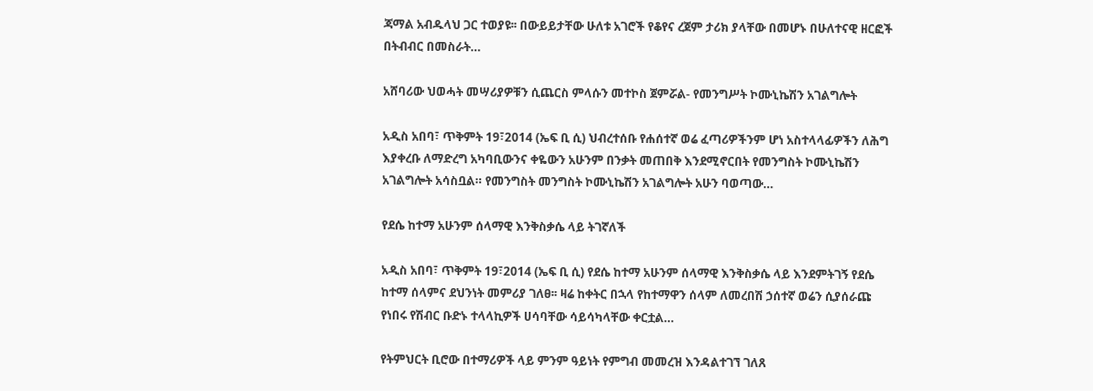ጃማል አብዱላህ ጋር ተወያዩ፡፡ በውይይታቸው ሁለቱ አገሮች የቆየና ረጀም ታሪክ ያላቸው በመሆኑ በሁለተናዊ ዘርፎች በትብብር በመስራት…

አሸባሪው ህወሓት መሣሪያዎቹን ሲጨርስ ምላሱን መተኮስ ጀምሯል- የመንግሥት ኮሙኒኬሽን አገልግሎት

አዲስ አበባ፣ ጥቅምት 19፣2014 (ኤፍ ቢ ሲ) ህብረተሰቡ የሐሰተኛ ወሬ ፈጣሪዎችንም ሆነ አስተላላፊዎችን ለሕግ እያቀረቡ ለማድረግ አካባቢውንና ቀዬውን አሁንም በንቃት መጠበቅ እንደሚኖርበት የመንግስት ኮሙኒኬሽን አገልግሎት አሳስቧል። የመንግስት መንግስት ኮሙኒኬሽን አገልግሎት አሁን ባወጣው…

የደሴ ከተማ አሁንም ሰላማዊ እንቅስቃሴ ላይ ትገኛለች

አዲስ አበባ፣ ጥቅምት 19፣2014 (ኤፍ ቢ ሲ) የደሴ ከተማ አሁንም ሰላማዊ እንቅስቃሴ ላይ እንደምትገኝ የደሴ ከተማ ሰላምና ደህንነት መምሪያ ገለፀ፡፡ ዛሬ ከቀትር በኋላ የከተማዋን ሰላም ለመረበሽ ኃሰተኛ ወሬን ሲያሰራጩ የነበሩ የሽብር ቡድኑ ተላላኪዎች ሀሳባቸው ሳይሳካላቸው ቀርቷል…

የትምህርት ቢሮው በተማሪዎች ላይ ምንም ዓይነት የምግብ መመረዝ እንዳልተገኘ ገለጸ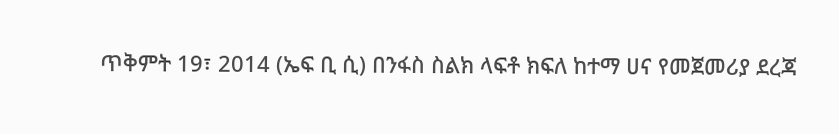ጥቅምት 19፣ 2014 (ኤፍ ቢ ሲ) በንፋስ ስልክ ላፍቶ ክፍለ ከተማ ሀና የመጀመሪያ ደረጃ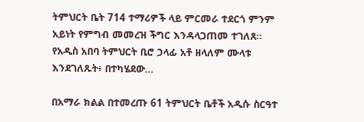ትምህርት ቤት 714 ተማሪዎች ላይ ምርመራ ተደርጎ ምንም አይነት የምግብ መመረዝ ችግር እንዳላጋጠመ ተገለጸ። የአዲስ አበባ ትምህርት ቢሮ ኃላፊ አቶ ዘላለም ሙላቱ እንደገለጹት፥ በተካሄደው…

በአማራ ክልል በተመረጡ 61 ትምህርት ቤቶች አዲሱ ስርዓተ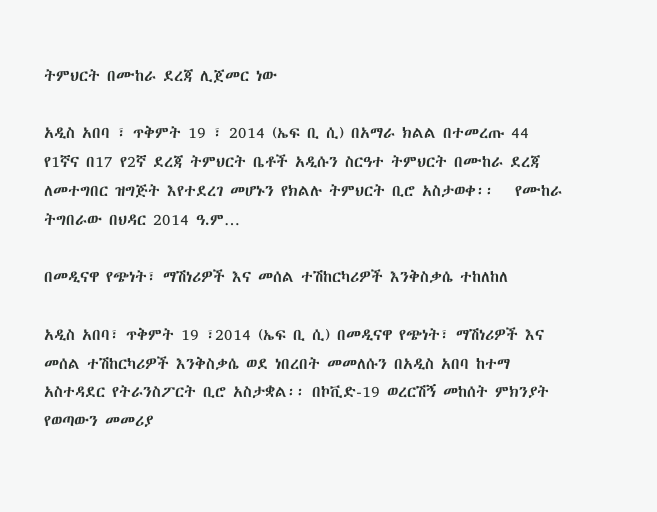ትምህርት በሙከራ ደረጃ ሊጀመር ነው

አዲስ አበባ ፣ ጥቅምት 19 ፣ 2014 (ኤፍ ቢ ሲ) በአማራ ክልል በተመረጡ 44 የ1ኛና በ17 የ2ኛ ደረጃ ትምህርት ቤቶች አዲሱን ስርዓተ ትምህርት በሙከራ ደረጃ ለመተግበር ዝግጅት እየተደረገ መሆኑን የክልሉ ትምህርት ቢሮ አስታወቀ፡፡   የሙከራ ትግበራው በህዳር 2014 ዓ.ም…

በመዲናዋ የጭነት፣ ማሽነሪዎች እና መሰል ተሽከርካሪዎች እንቅስቃሴ ተከለከለ

አዲስ አበባ፣ ጥቅምት 19 ፣2014 (ኤፍ ቢ ሲ) በመዲናዋ የጭነት፣ ማሽነሪዎች እና መሰል ተሽከርካሪዎች እንቅስቃሴ ወደ ነበረበት መመለሱን በአዲስ አበባ ከተማ አስተዳደር የትራንስፖርት ቢሮ አስታቋል፡፡ በኮቪድ-19 ወረርሽኝ መከሰት ምክንያት የወጣውን መመሪያ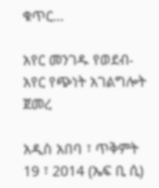ቁጥር…

አየር መንገዱ የወደብ-አየር የጭነት አገልግሎት ጀመረ

አዲስ አበባ ፣ ጥቅምት 19 ፣ 2014 (ኤፍ ቢ ሲ)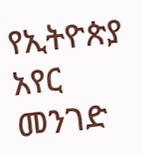የኢትዮጵያ አየር መንገድ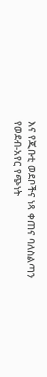እና የጂቡቲ ወደቦችና ነጻ ቀጠና ባለስልጣን የወደብ-አየር የጭነት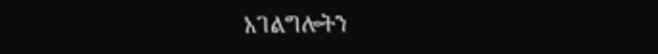አገልግሎትን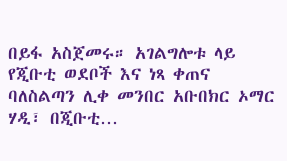በይፋ አስጀመሩ። አገልግሎቱ ላይ የጂቡቲ ወደቦች እና ነጻ ቀጠና ባለስልጣን ሊቀ መንበር አቡበክር ኦማር ሃዲ፣ በጂቡቲ…